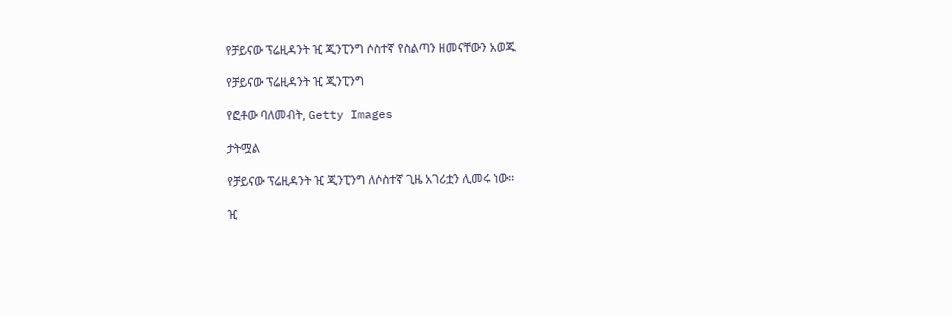የቻይናው ፕሬዚዳንት ዢ ጂንፒንግ ሶስተኛ የስልጣን ዘመናቸውን አወጁ

የቻይናው ፕሬዚዳንት ዢ ጂንፒንግ

የፎቶው ባለመብት, Getty Images

ታትሟል

የቻይናው ፕሬዚዳንት ዢ ጂንፒንግ ለሶስተኛ ጊዜ አገሪቷን ሊመሩ ነው።

ዢ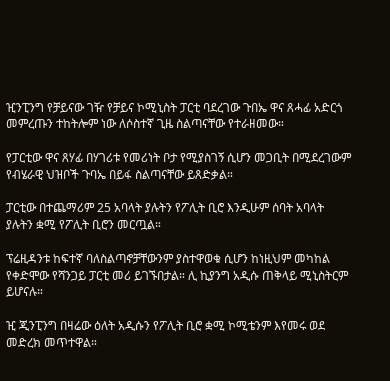ዢንፒንግ የቻይናው ገዥ የቻይና ኮሚኒስት ፓርቲ ባደረገው ጉበኤ ዋና ጸሓፊ አድርጎ መምረጡን ተከትሎም ነው ለሶስተኛ ጊዜ ስልጣናቸው የተራዘመው።

የፓርቲው ዋና ጸሃፊ በሃገሪቱ የመሪነት ቦታ የሚያስገኝ ሲሆን መጋቢት በሚደረገውም የብሄራዊ ህዝቦች ጉባኤ በይፋ ስልጣናቸው ይጸድቃል።

ፓርቲው በተጨማሪም 25 አባላት ያሉትን የፖሊት ቢሮ እንዲሁም ሰባት አባላት ያሉትን ቋሚ የፖሊት ቢሮን መርጧል።

ፕሬዚዳንቱ ከፍተኛ ባለስልጣኖቻቸውንም ያስተዋወቁ ሲሆን ከነዚህም መካከል የቀድሞው የሻንጋይ ፓርቲ መሪ ይገኙበታል። ሊ ኪያንግ አዲሱ ጠቅላይ ሚኒስትርም ይሆናሉ።

ዢ ጂንፒንግ በዛሬው ዕለት አዲሱን የፖሊት ቢሮ ቋሚ ኮሚቴንም እየመሩ ወደ መድረክ መጥተዋል።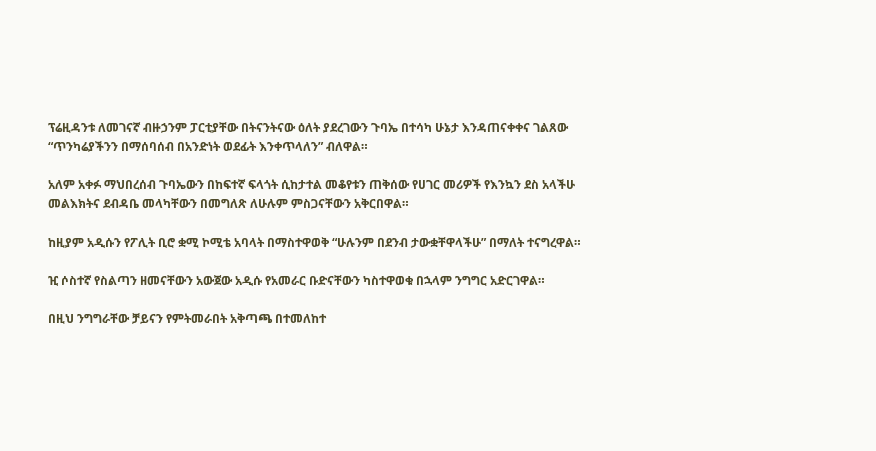ፕሬዚዳንቱ ለመገናኛ ብዙኃንም ፓርቲያቸው በትናንትናው ዕለት ያደረገውን ጉባኤ በተሳካ ሁኔታ እንዳጠናቀቀና ገልጸው “ጥንካሬያችንን በማሰባሰብ በአንድነት ወደፊት እንቀጥላለን” ብለዋል።

አለም አቀፉ ማህበረሰብ ጉባኤውን በከፍተኛ ፍላጎት ሲከታተል መቆየቱን ጠቅሰው የሀገር መሪዎች የእንኳን ደስ አላችሁ መልእክትና ደብዳቤ መላካቸውን በመግለጽ ለሁሉም ምስጋናቸውን አቅርበዋል።

ከዚያም አዲሱን የፖሊት ቢሮ ቋሚ ኮሚቴ አባላት በማስተዋወቅ “ሁሉንም በደንብ ታውቋቸዋላችሁ” በማለት ተናግረዋል።

ዢ ሶስተኛ የስልጣን ዘመናቸውን አውጀው አዲሱ የአመራር ቡድናቸውን ካስተዋወቁ በኋላም ንግግር አድርገዋል።

በዚህ ንግግራቸው ቻይናን የምትመራበት አቅጣጫ በተመለከተ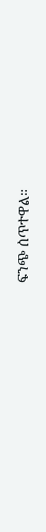ፍንጭ ሰጥተዋል።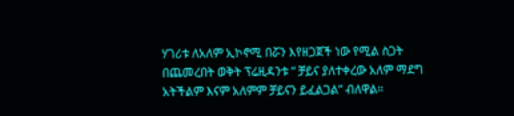ሃገሪቱ ለአለም ኢኮኖሚ በሯን እየዘጋጀች ነው የሚል ስጋት በጨመረበት ወቅት ፕሬዚዳንቱ “ ቻይና ያለተቀረው አለም ማደግ አትችልም እናም አለምም ቻይናን ይፈልጋል” ብለዋል።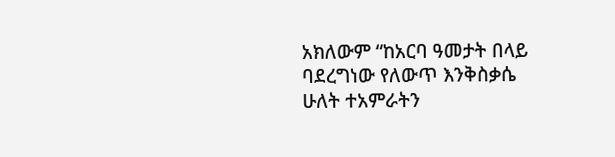አክለውም “ከአርባ ዓመታት በላይ ባደረግነው የለውጥ እንቅስቃሴ ሁለት ተአምራትን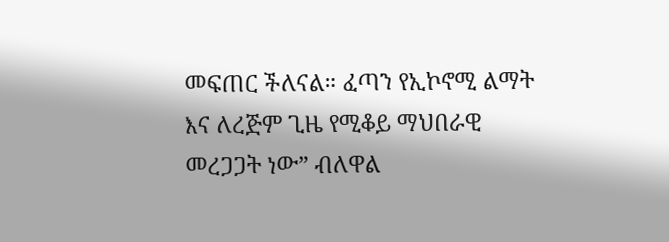መፍጠር ችለናል። ፈጣን የኢኮኖሚ ልማት እና ለረጅም ጊዜ የሚቆይ ማህበራዊ መረጋጋት ነው” ብለዋል